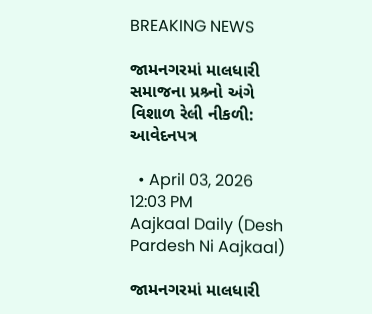BREAKING NEWS

જામનગરમાં માલધારી સમાજના પ્રશ્ર્નો અંગે વિશાળ રેલી નીકળી: આવેદનપત્ર

  • April 03, 2026 12:03 PM
Aajkaal Daily (Desh Pardesh Ni Aajkaal)

જામનગરમાં માલધારી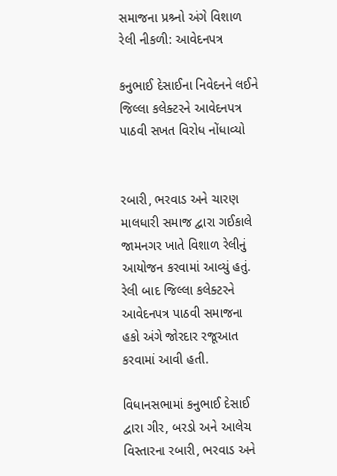સમાજના પ્રશ્ર્નો અંગે વિશાળ રેલી નીકળી: આવેદનપત્ર

કનુભાઈ દેસાઈના નિવેદનને લઈને જિલ્લા કલેક્ટરને આવેદનપત્ર પાઠવી સખત વિરોધ નોંધાવ્યો


રબારી, ભરવાડ અને ચારણ માલધારી સમાજ દ્વારા ગઈકાલે જામનગર ખાતે વિશાળ રેલીનું આયોજન કરવામાં આવ્યું હતું. રેલી બાદ જિલ્લા કલેક્ટરને આવેદનપત્ર પાઠવી સમાજના હકો અંગે જોરદાર રજૂઆત કરવામાં આવી હતી.

વિધાનસભામાં કનુભાઈ દેસાઈ દ્વારા ગીર, બરડો અને આલેચ વિસ્તારના રબારી, ભરવાડ અને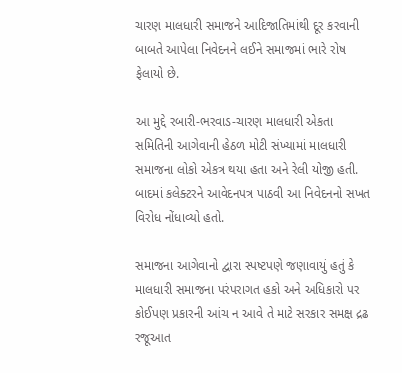ચારણ માલધારી સમાજને આદિજાતિમાંથી દૂર કરવાની બાબતે આપેલા નિવેદનને લઈને સમાજમાં ભારે રોષ ફેલાયો છે.

આ મુદ્દે રબારી-ભરવાડ-ચારણ માલધારી એકતા સમિતિની આગેવાની હેઠળ મોટી સંખ્યામાં માલધારી સમાજના લોકો એકત્ર થયા હતા અને રેલી યોજી હતી. બાદમાં કલેક્ટરને આવેદનપત્ર પાઠવી આ નિવેદનનો સખત વિરોધ નોંધાવ્યો હતો.

સમાજના આગેવાનો દ્વારા સ્પષ્ટપણે જણાવાયું હતું કે માલધારી સમાજના પરંપરાગત હકો અને અધિકારો પર કોઈપણ પ્રકારની આંચ ન આવે તે માટે સરકાર સમક્ષ દ્રઢ રજૂઆત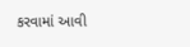કરવામાં આવી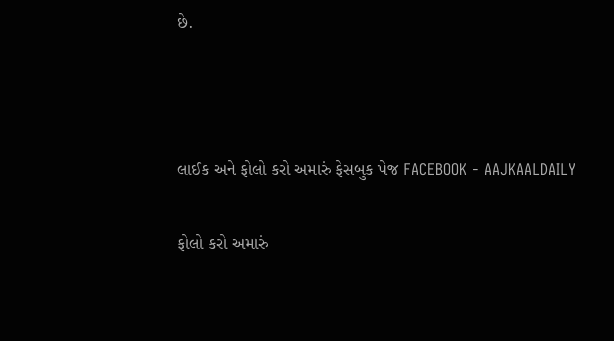છે.





લાઈક અને ફોલો કરો અમારું ફેસબુક પેજ FACEBOOK - AAJKAALDAILY


ફોલો કરો અમારું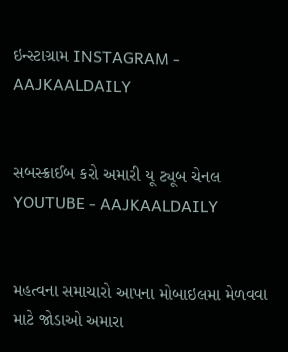ઇન્સ્ટાગ્રામ INSTAGRAM - AAJKAALDAILY


સબસ્ક્રાઈબ કરો અમારી યૂ ટ્યૂબ ચેનલ YOUTUBE - AAJKAALDAILY


મહત્વના સમાચારો આપના મોબાઇલમા મેળવવા માટે જોડાઓ અમારા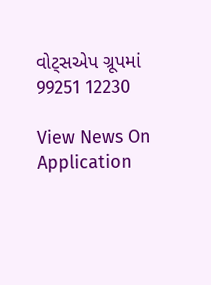વોટ્સએપ ગ્રૂપમાં  99251 12230

View News On Application